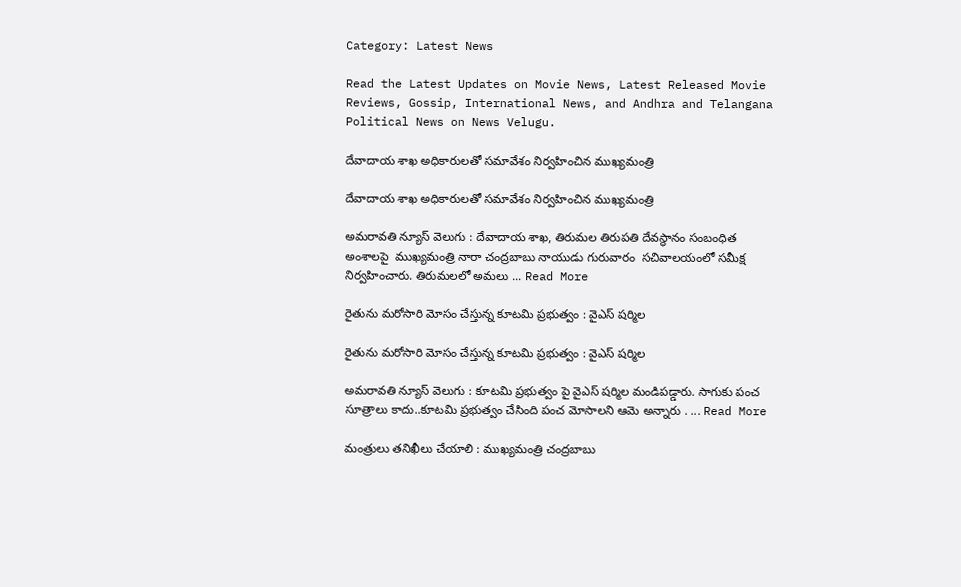Category: Latest News

Read the Latest Updates on Movie News, Latest Released Movie Reviews, Gossip, International News, and Andhra and Telangana Political News on News Velugu.

దేవాదాయ శాఖ అధికారులతో సమావేశం నిర్వహించిన ముఖ్యమంత్రి

దేవాదాయ శాఖ అధికారులతో సమావేశం నిర్వహించిన ముఖ్యమంత్రి

అమరావతి న్యూస్ వెలుగు : దేవాదాయ శాఖ, తిరుమల తిరుపతి దేవస్థానం సంబంధిత అంశాలపై  ముఖ్యమంత్రి నారా చంద్రబాబు నాయుడు గురువారం  సచివాలయంలో సమీక్ష నిర్వహించారు. తిరుమలలో అమలు ... Read More

రైతును మరోసారి మోసం చేస్తున్న కూటమి ప్రభుత్వం : వైఎస్ షర్మిల

రైతును మరోసారి మోసం చేస్తున్న కూటమి ప్రభుత్వం : వైఎస్ షర్మిల

అమరావతి న్యూస్ వెలుగు : కూటమి ప్రభుత్వం పై వైఎస్ షర్మిల మండిపడ్డారు. సాగుకు పంచ సూత్రాలు కాదు..కూటమి ప్రభుత్వం చేసింది పంచ మోసాలని ఆమె అన్నారు . ... Read More

మంత్రులు తనిఖీలు చేయాలి : ముఖ్యమంత్రి చంద్రబాబు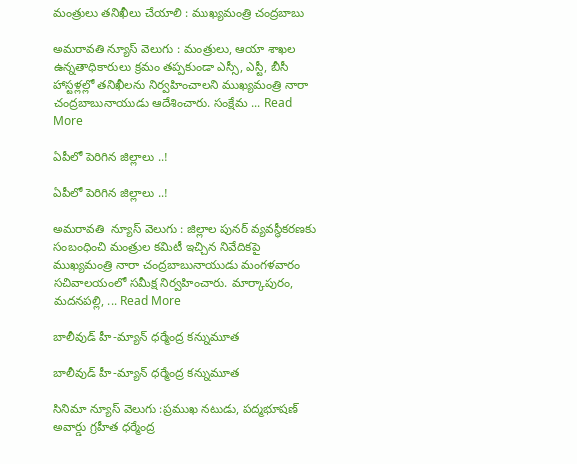మంత్రులు తనిఖీలు చేయాలి : ముఖ్యమంత్రి చంద్రబాబు

అమరావతి న్యూస్ వెలుగు : మంత్రులు, ఆయా శాఖల ఉన్నతాధికారులు క్రమం తప్పకుండా ఎస్సీ, ఎస్టీ, బీసీ హాస్టళ్లల్లో తనిఖీలను నిర్వహించాలని ముఖ్యమంత్రి నారా చంద్రబాబునాయుడు ఆదేశించారు. సంక్షేమ ... Read More

ఏపీలో పెరిగిన జిల్లాలు ..!

ఏపీలో పెరిగిన జిల్లాలు ..!

అమరావతి  న్యూస్ వెలుగు : జిల్లాల పునర్ వ్యవస్థీకరణకు సంబంధించి మంత్రుల కమిటీ ఇచ్చిన నివేదికపై  ముఖ్యమంత్రి నారా చంద్రబాబునాయుడు మంగళవారం  సచివాలయంలో సమీక్ష నిర్వహించారు. మార్కాపురం, మదనపల్లి, ... Read More

బాలీవుడ్‌ హీ-మ్యాన్ ధర్మేంద్ర కన్నుమూత

బాలీవుడ్‌ హీ-మ్యాన్ ధర్మేంద్ర కన్నుమూత

సినిమా న్యూస్ వెలుగు :ప్రముఖ నటుడు, పద్మభూషణ్ అవార్డు గ్రహీత ధర్మేంద్ర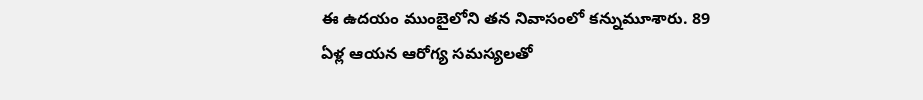ఈ ఉదయం ముంబైలోని తన నివాసంలో కన్నుమూశారు. 89 ఏళ్ల ఆయన ఆరోగ్య సమస్యలతో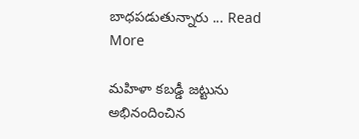బాధపడుతున్నారు ... Read More

మహిళా కబడ్డీ జట్టును అభినందించిన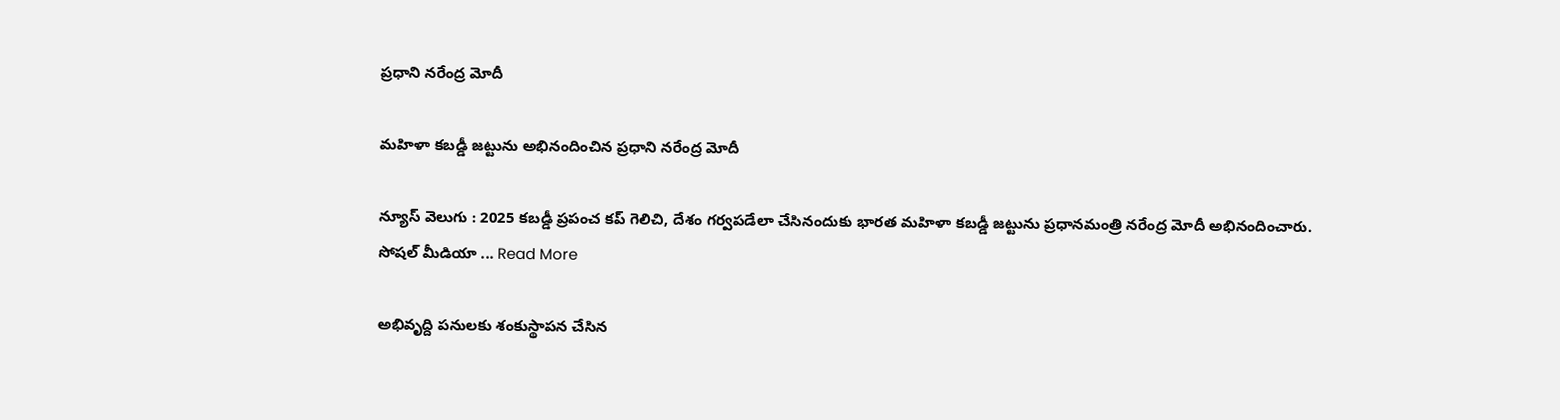ప్రధాని నరేంద్ర మోదీ

మహిళా కబడ్డీ జట్టును అభినందించిన ప్రధాని నరేంద్ర మోదీ

న్యూస్ వెలుగు : 2025 కబడ్డీ ప్రపంచ కప్ గెలిచి, దేశం గర్వపడేలా చేసినందుకు భారత మహిళా కబడ్డీ జట్టును ప్రధానమంత్రి నరేంద్ర మోదీ అభినందించారు. సోషల్ మీడియా ... Read More

అభివృద్ది పనులకు శంకుస్థాపన చేసిన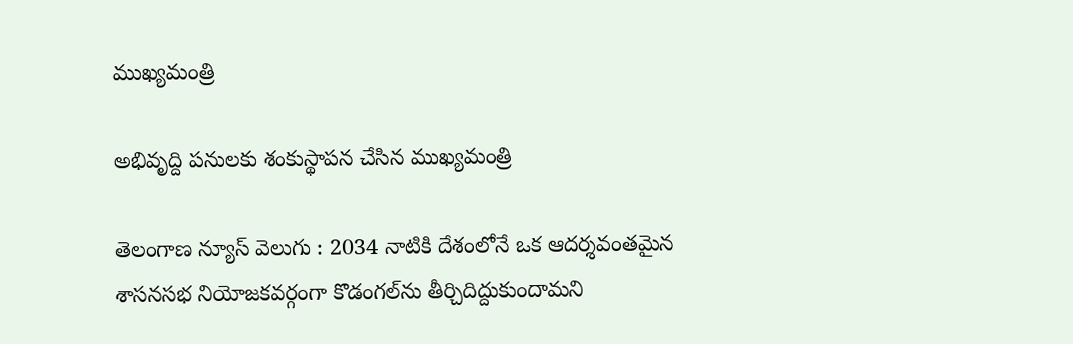ముఖ్యమంత్రి

అభివృద్ది పనులకు శంకుస్థాపన చేసిన ముఖ్యమంత్రి

తెలంగాణ న్యూస్ వెలుగు : 2034 నాటికి దేశంలోనే ఒక ఆదర్శవంతమైన శాసనసభ నియోజకవర్గంగా కొడంగల్‌ను తీర్చిదిద్దుకుందామని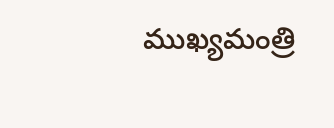ముఖ్యమంత్రి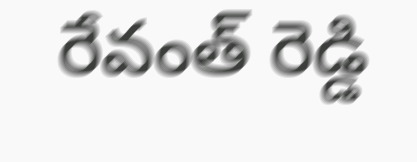రేవంత్ రెడ్డి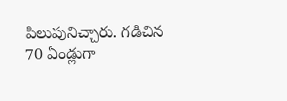పిలుపునిచ్చారు. గడిచిన 70 ఏండ్లుగా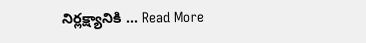నిర్లక్ష్యానికి ... Read More